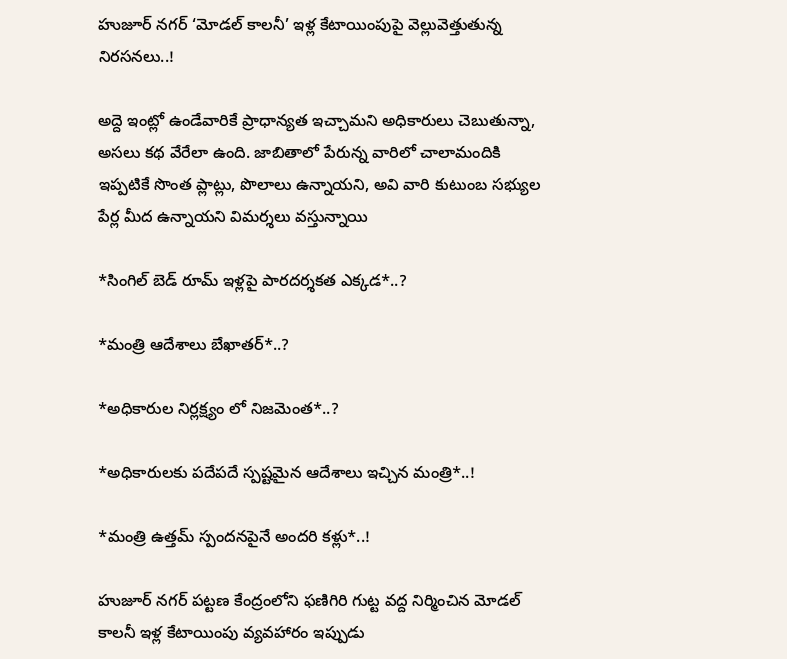హుజూర్ నగర్ ‘మోడల్ కాలనీ’ ఇళ్ల కేటాయింపుపై వెల్లువెత్తుతున్న నిరసనలు..!

అద్దె ఇంట్లో ఉండేవారికే ప్రాధాన్యత ఇచ్చామని అధికారులు చెబుతున్నా, అసలు కథ వేరేలా ఉంది. జాబితాలో పేరున్న వారిలో చాలామందికి ఇప్పటికే సొంత ప్లాట్లు, పొలాలు ఉన్నాయని, అవి వారి కుటుంబ సభ్యుల పేర్ల మీద ఉన్నాయని విమర్శలు వస్తున్నాయి

*సింగిల్ బెడ్ రూమ్ ఇళ్లపై పారదర్శకత ఎక్కడ*..?

*మంత్రి ఆదేశాలు బేఖాతర్*..?

*అధికారుల నిర్లక్ష్యం లో నిజమెంత*..?

*అధికారులకు పదేపదే స్పష్టమైన ఆదేశాలు ఇచ్చిన మంత్రి*..!

*మంత్రి ఉత్తమ్ స్పందనపైనే అందరి కళ్లు*..!

హుజూర్ నగర్ పట్టణ కేంద్రంలోని ఫణిగిరి గుట్ట వద్ద నిర్మించిన మోడల్ కాలనీ ఇళ్ల కేటాయింపు వ్యవహారం ఇప్పుడు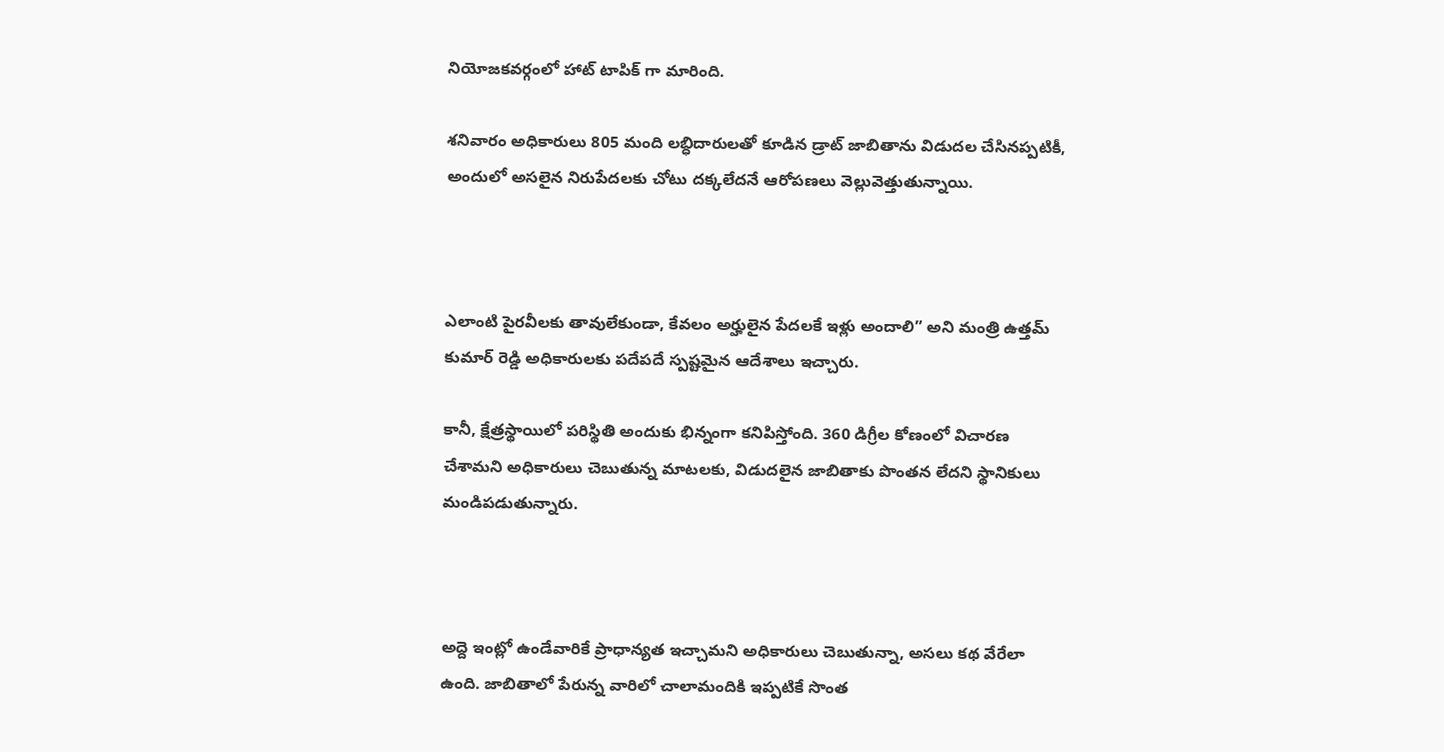నియోజకవర్గంలో హాట్ టాపిక్ గా మారింది.

శనివారం అధికారులు 805 మంది లబ్ధిదారులతో కూడిన డ్రాట్ జాబితాను విడుదల చేసినప్పటికీ, అందులో అసలైన నిరుపేదలకు చోటు దక్కలేదనే ఆరోపణలు వెల్లువెత్తుతున్నాయి.



ఎలాంటి పైరవీలకు తావులేకుండా, కేవలం అర్హులైన పేదలకే ఇళ్లు అందాలి” అని మంత్రి ఉత్తమ్ కుమార్ రెడ్డి అధికారులకు పదేపదే స్పష్టమైన ఆదేశాలు ఇచ్చారు.

కానీ, క్షేత్రస్థాయిలో పరిస్థితి అందుకు భిన్నంగా కనిపిస్తోంది. 360 డిగ్రీల కోణంలో విచారణ చేశామని అధికారులు చెబుతున్న మాటలకు, విడుదలైన జాబితాకు పొంతన లేదని స్థానికులు మండిపడుతున్నారు.



అద్దె ఇంట్లో ఉండేవారికే ప్రాధాన్యత ఇచ్చామని అధికారులు చెబుతున్నా, అసలు కథ వేరేలా ఉంది. జాబితాలో పేరున్న వారిలో చాలామందికి ఇప్పటికే సొంత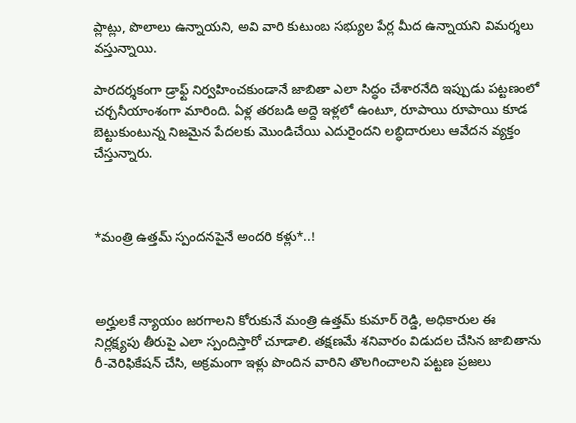ప్లాట్లు, పొలాలు ఉన్నాయని, అవి వారి కుటుంబ సభ్యుల పేర్ల మీద ఉన్నాయని విమర్శలు వస్తున్నాయి.

పారదర్శకంగా డ్రాఫ్ట్ నిర్వహించకుండానే జాబితా ఎలా సిద్ధం చేశారనేది ఇప్పుడు పట్టణంలో చర్చనీయాంశంగా మారింది. ఏళ్ల తరబడి అద్దె ఇళ్లలో ఉంటూ, రూపాయి రూపాయి కూడ బెట్టుకుంటున్న నిజమైన పేదలకు మొండిచేయి ఎదురైందని లబ్ధిదారులు ఆవేదన వ్యక్తం చేస్తున్నారు.



*మంత్రి ఉత్తమ్ స్పందనపైనే అందరి కళ్లు*..!



అర్హులకే న్యాయం జరగాలని కోరుకునే మంత్రి ఉత్తమ్ కుమార్ రెడ్డి, అధికారుల ఈ నిర్లక్ష్యపు తీరుపై ఎలా స్పందిస్తారో చూడాలి. తక్షణమే శనివారం విడుదల చేసిన జాబితాను రీ-వెరిఫికేషన్ చేసి, అక్రమంగా ఇళ్లు పొందిన వారిని తొలగించాలని పట్టణ ప్రజలు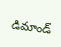డిమాండ్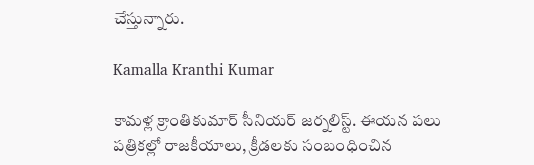చేస్తున్నారు.

Kamalla Kranthi Kumar

కామళ్ల క్రాంతికుమార్ సీనియర్ జర్నలిస్ట్. ఈయన పలు పత్రికల్లో రాజకీయాలు, క్రీడలకు సంబంధించిన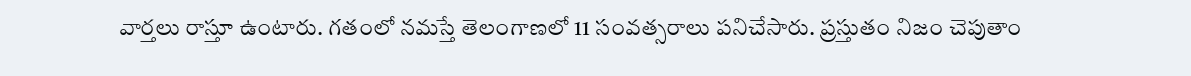వార్తలు రాస్తూ ఉంటారు. గతంలో నమస్తే తెలంగాణలో 11 సంవత్సరాలు పనిచేసారు. ప్రస్తుతం నిజం చెపుతాం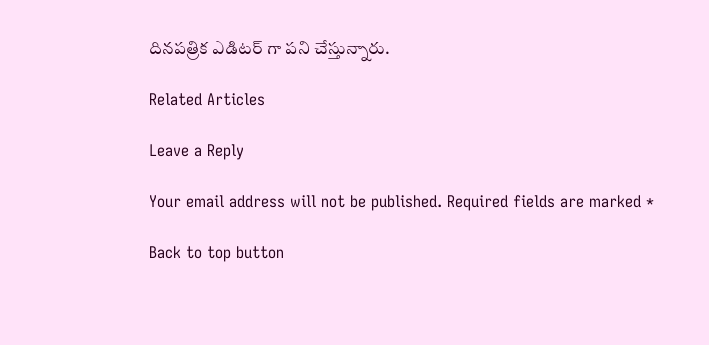దినపత్రిక ఎడిటర్ గా పని చేస్తున్నారు.

Related Articles

Leave a Reply

Your email address will not be published. Required fields are marked *

Back to top button